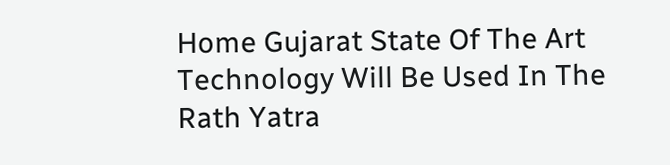Home Gujarat State Of The Art Technology Will Be Used In The Rath Yatra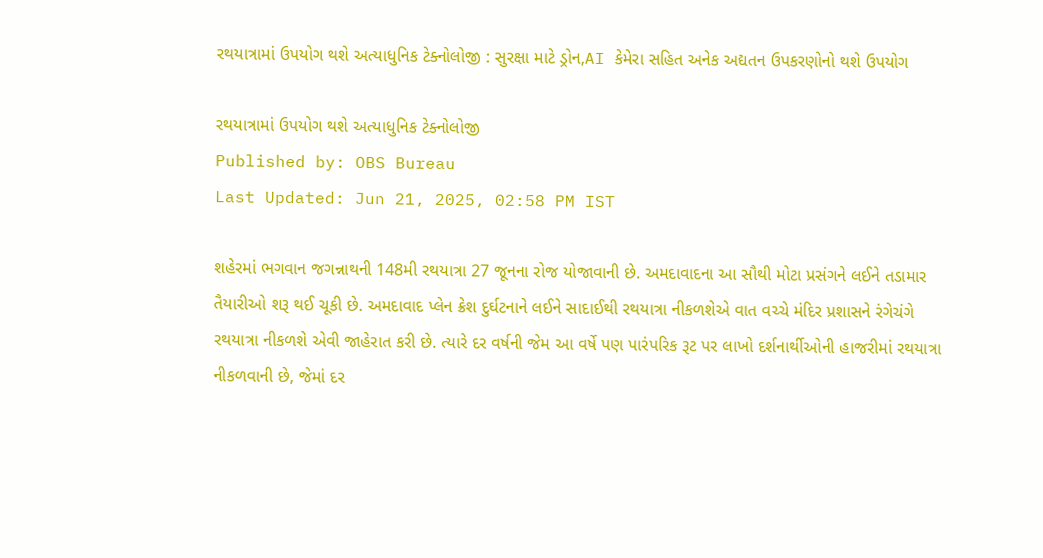રથયાત્રામાં ઉપયોગ થશે અત્યાધુનિક ટેક્નોલોજી : સુરક્ષા માટે ડ્રોન,AI કેમેરા સહિત અનેક અદ્યતન ઉપકરણોનો થશે ઉપયોગ

રથયાત્રામાં ઉપયોગ થશે અત્યાધુનિક ટેક્નોલોજી
Published by: OBS Bureau
Last Updated: Jun 21, 2025, 02:58 PM IST

શહેરમાં ભગવાન જગન્નાથની 148મી રથયાત્રા 27 જૂનના રોજ યોજાવાની છે. અમદાવાદના આ સૌથી મોટા પ્રસંગને લઈને તડામાર તૈયારીઓ શરૂ થઈ ચૂકી છે. અમદાવાદ પ્લેન ક્રેશ દુર્ઘટનાને લઈને સાદાઈથી રથયાત્રા નીકળશેએ વાત વચ્ચે મંદિર પ્રશાસને રંગેચંગે રથયાત્રા નીકળશે એવી જાહેરાત કરી છે. ત્યારે દર વર્ષની જેમ આ વર્ષે પણ પારંપરિક રૂટ પર લાખો દર્શનાર્થીઓની હાજરીમાં રથયાત્રા નીકળવાની છે, જેમાં દર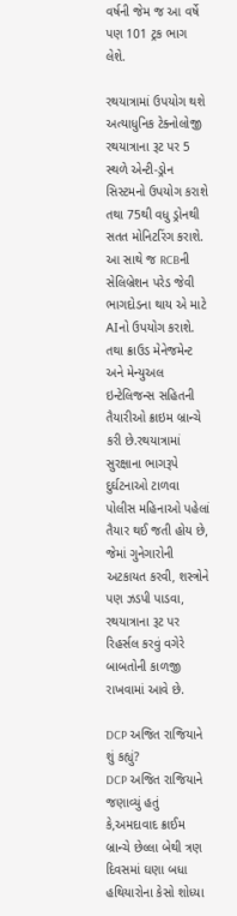વર્ષની જેમ જ આ વર્ષે પણ 101 ટ્રક ભાગ લેશે.

રથયાત્રામાં ઉપયોગ થશે અત્યાધુનિક ટેક્નોલોજી
રથયાત્રાના રૂટ પર 5 સ્થળે એન્ટી-ડ્રોન સિસ્ટમનો ઉપયોગ કરાશે તથા 75થી વધુ ડ્રોનથી સતત મોનિટરિંગ કરાશે. આ સાથે જ RCBની સેલિબ્રેશન પરેડ જેવી ભાગદોડના થાય એ માટે AIનો ઉપયોગ કરાશે. તથા ક્રાઉડ મેનેજમેન્ટ અને મેન્યુઅલ ઇન્ટેલિજન્સ સહિતની તૈયારીઓ ક્રાઇમ બ્રાન્ચે કરી છે.રથયાત્રામાં સુરક્ષાના ભાગરૂપે દુર્ઘટનાઓ ટાળવા પોલીસ મહિનાઓ પહેલાં તૈયાર થઈ જતી હોય છે, જેમાં ગુનેગારોની અટકાયત કરવી, શસ્ત્રોને પણ ઝડપી પાડવા, રથયાત્રાના રૂટ પર રિહર્સલ કરવું વગેરે બાબતોની કાળજી રાખવામાં આવે છે.

DCP અજિત રાજિયાને શું કહ્યું?
DCP અજિત રાજિયાને જણાવ્યું હતું કે,અમદાવાદ ક્રાઈમ બ્રાન્ચે છેલ્લા બેથી ત્રણ દિવસમાં ઘણા બધા હથિયારોના કેસો શોધ્યા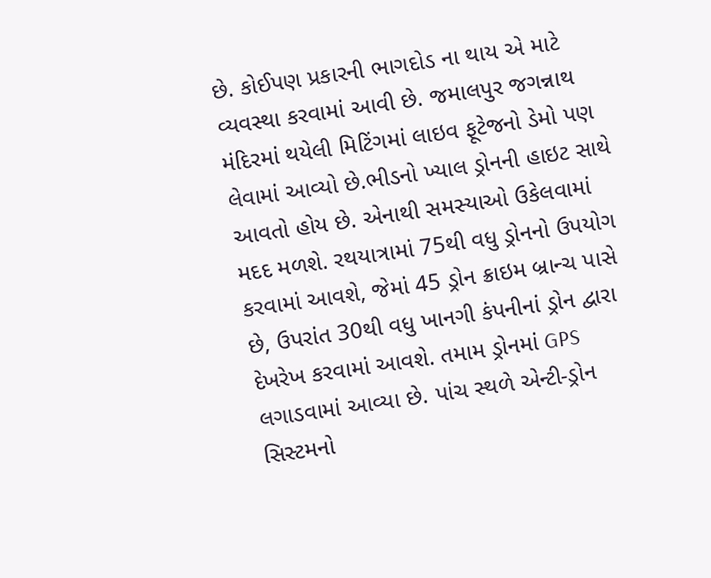છે. કોઈપણ પ્રકારની ભાગદોડ ના થાય એ માટે વ્યવસ્થા કરવામાં આવી છે. જમાલપુર જગન્નાથ મંદિરમાં થયેલી મિટિંગમાં લાઇવ ફૂટેજનો ડેમો પણ લેવામાં આવ્યો છે.ભીડનો ખ્યાલ ડ્રોનની હાઇટ સાથે આવતો હોય છે. એનાથી સમસ્યાઓ ઉકેલવામાં મદદ મળશે. રથયાત્રામાં 75થી વધુ ડ્રોનનો ઉપયોગ કરવામાં આવશે, જેમાં 45 ડ્રોન ક્રાઇમ બ્રાન્ચ પાસે છે, ઉપરાંત 30થી વધુ ખાનગી કંપનીનાં ડ્રોન દ્વારા દેખરેખ કરવામાં આવશે. તમામ ડ્રોનમાં GPS લગાડવામાં આવ્યા છે. પાંચ સ્થળે એન્ટી-ડ્રોન સિસ્ટમનો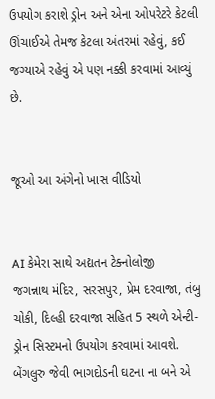ઉપયોગ કરાશે ડ્રોન અને એના ઓપરેટરે કેટલી ઊંચાઈએ તેમજ કેટલા અંતરમાં રહેવું, કઈ જગ્યાએ રહેવું એ પણ નક્કી કરવામાં આવ્યું છે.


જૂઓ આ અંગેનો ખાસ વીડિયો


AI કેમેરા સાથે અદ્યતન ટેક્નોલોજી
જગન્નાથ મંદિર, સરસપુર, પ્રેમ દરવાજા, તંબુ ચોકી, દિલ્હી દરવાજા સહિત 5 સ્થળે એન્ટી-ડ્રોન સિસ્ટમનો ઉપયોગ કરવામાં આવશે. બેંગલુરુ જેવી ભાગદોડની ઘટના ના બને એ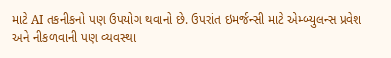માટે AI તકનીકનો પણ ઉપયોગ થવાનો છે. ઉપરાંત ઇમર્જન્સી માટે એમ્બ્યુલન્સ પ્રવેશ અને નીકળવાની પણ વ્યવસ્થા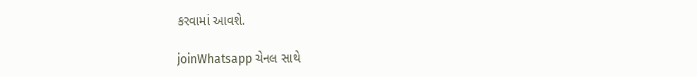કરવામાં આવશે.

joinWhatsapp ચેનલ સાથે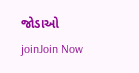જોડાઓ
joinJoin Now